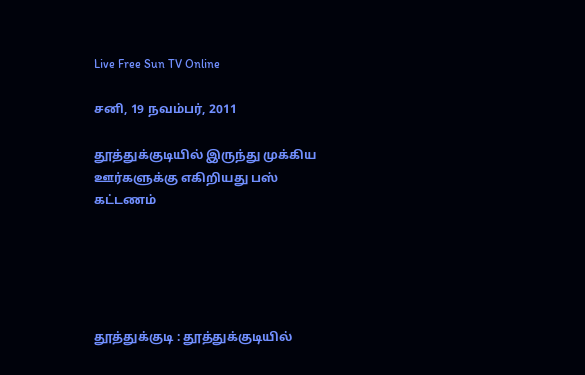Live Free Sun TV Online

சனி, 19 நவம்பர், 2011

தூத்துக்குடியில் இருந்து முக்கிய ஊர்களுக்கு எகிறியது பஸ் கட்டணம்





தூத்துக்குடி : தூத்துக்குடியில்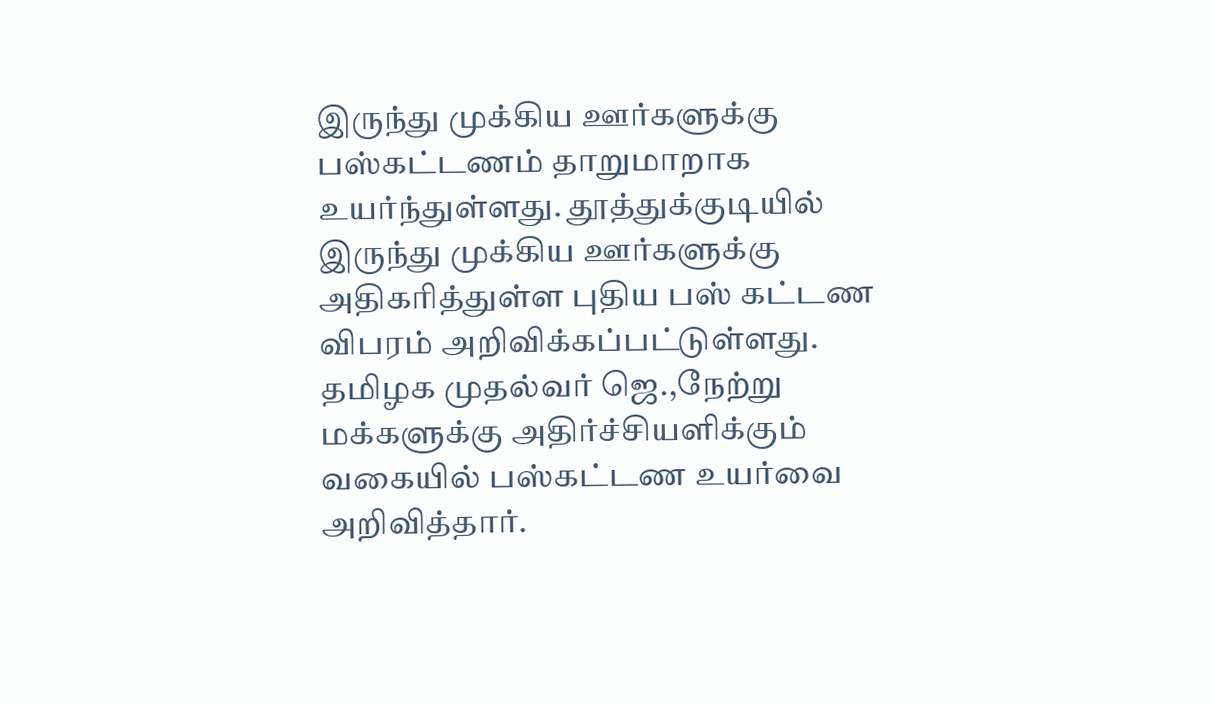இருந்து முக்கிய ஊர்களுக்கு பஸ்கட்டணம் தாறுமாறாக உயர்ந்துள்ளது. தூத்துக்குடியில் இருந்து முக்கிய ஊர்களுக்கு அதிகரித்துள்ள புதிய பஸ் கட்டண விபரம் அறிவிக்கப்பட்டுள்ளது.
தமிழக முதல்வர் ஜெ.,நேற்று மக்களுக்கு அதிர்ச்சியளிக்கும் வகையில் பஸ்கட்டண உயர்வை அறிவித்தார்.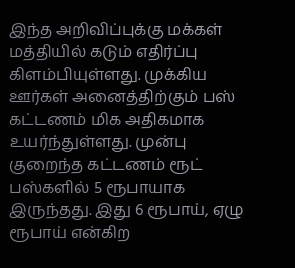இந்த அறிவிப்புக்கு மக்கள் மத்தியில் கடும் எதிர்ப்பு கிளம்பியுள்ளது. முக்கிய ஊர்கள் அனைத்திற்கும் பஸ் கட்டணம் மிக அதிகமாக உயர்ந்துள்ளது. முன்பு குறைந்த கட்டணம் ரூட் பஸ்களில் 5 ரூபாயாக இருந்தது. இது 6 ரூபாய், ஏழு ரூபாய் என்கிற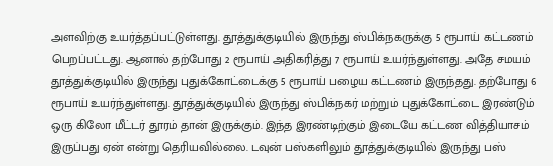அளவிற்கு உயர்த்தப்பட்டுள்ளது. தூத்துக்குடியில் இருந்து ஸ்பிக்நகருக்கு 5 ரூபாய் கட்டணம் பெறப்பட்டது. ஆனால் தற்போது 2 ரூபாய் அதிகரித்து 7 ரூபாய் உயர்ந்துள்ளது. அதே சமயம் தூத்துக்குடியில் இருந்து புதுக்கோட்டைக்கு 5 ரூபாய் பழைய கட்டணம் இருந்தது. தற்போது 6 ரூபாய் உயர்ந்துள்ளது. தூத்துக்குடியில் இருந்து ஸ்பிக்நகர் மற்றும் புதுக்கோட்டை இரண்டும் ஒரு கிலோ மீட்டர் தூரம் தான் இருக்கும். இந்த இரண்டிற்கும் இடையே கட்டண வித்தியாசம் இருப்பது ஏன் என்று தெரியவில்லை. டவுன் பஸ்களிலும் தூத்துக்குடியில் இருந்து பஸ்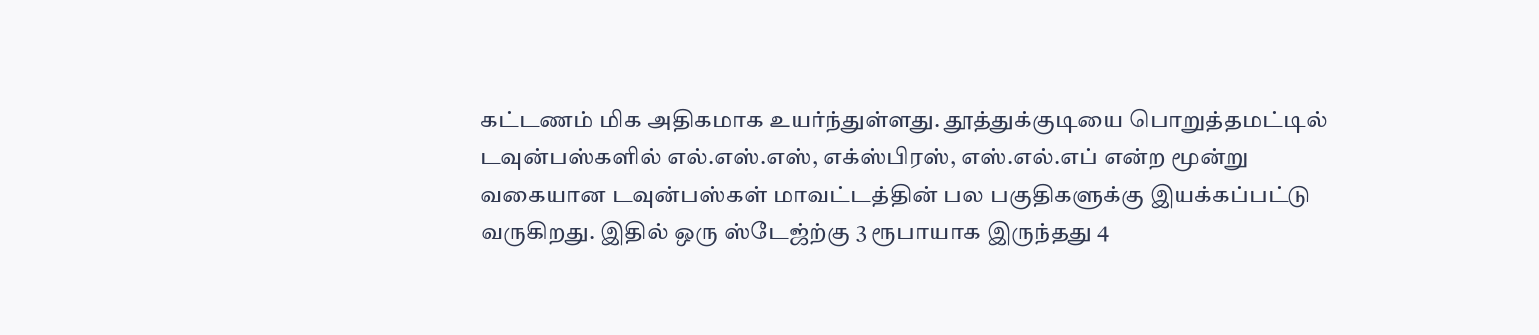கட்டணம் மிக அதிகமாக உயர்ந்துள்ளது. தூத்துக்குடியை பொறுத்தமட்டில் டவுன்பஸ்களில் எல்.எஸ்.எஸ், எக்ஸ்பிரஸ், எஸ்.எல்.எப் என்ற மூன்று வகையான டவுன்பஸ்கள் மாவட்டத்தின் பல பகுதிகளுக்கு இயக்கப்பட்டு வருகிறது. இதில் ஒரு ஸ்டேஜ்ற்கு 3 ரூபாயாக இருந்தது 4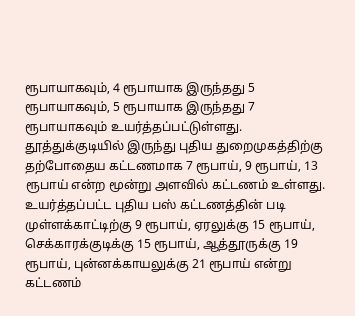ரூபாயாகவும், 4 ரூபாயாக இருந்தது 5 ரூபாயாகவும், 5 ரூபாயாக இருந்தது 7 ரூபாயாகவும் உயர்த்தப்பட்டுள்ளது. தூத்துக்குடியில் இருந்து புதிய துறைமுகத்திற்கு தற்போதைய கட்டணமாக 7 ரூபாய், 9 ரூபாய், 13 ரூபாய் என்ற மூன்று அளவில் கட்டணம் உள்ளது. உயர்த்தப்பட்ட புதிய பஸ் கட்டணத்தின் படி முள்ளக்காட்டிற்கு 9 ரூபாய், ஏரலுக்கு 15 ரூபாய், செக்காரக்குடிக்கு 15 ரூபாய், ஆத்தூருக்கு 19 ரூபாய், புன்னக்காயலுக்கு 21 ரூபாய் என்று கட்டணம்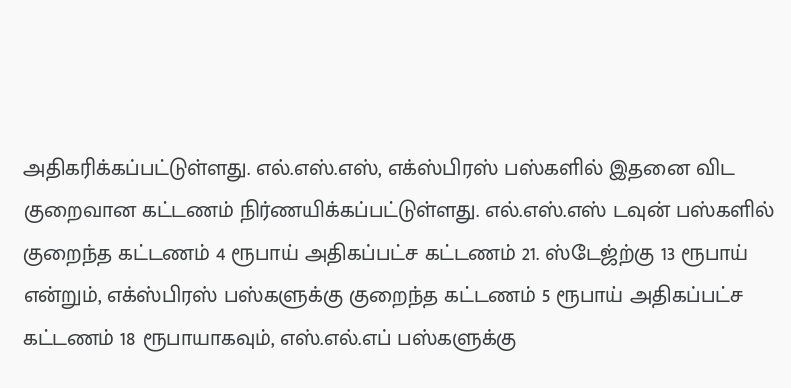அதிகரிக்கப்பட்டுள்ளது. எல்.எஸ்.எஸ், எக்ஸ்பிரஸ் பஸ்களில் இதனை விட குறைவான கட்டணம் நிர்ணயிக்கப்பட்டுள்ளது. எல்.எஸ்.எஸ் டவுன் பஸ்களில் குறைந்த கட்டணம் 4 ரூபாய் அதிகப்பட்ச கட்டணம் 21. ஸ்டேஜ்ற்கு 13 ரூபாய் என்றும், எக்ஸ்பிரஸ் பஸ்களுக்கு குறைந்த கட்டணம் 5 ரூபாய் அதிகப்பட்ச கட்டணம் 18 ரூபாயாகவும், எஸ்.எல்.எப் பஸ்களுக்கு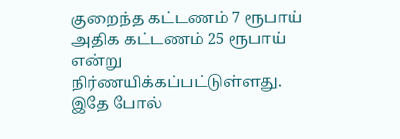குறைந்த கட்டணம் 7 ரூபாய் அதிக கட்டணம் 25 ரூபாய் என்று நிர்ணயிக்கப்பட்டுள்ளது. இதே போல்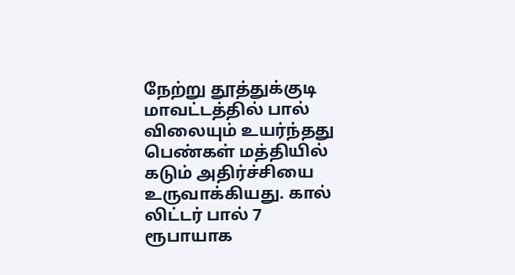நேற்று தூத்துக்குடி மாவட்டத்தில் பால் விலையும் உயர்ந்தது பெண்கள் மத்தியில் கடும் அதிர்ச்சியை உருவாக்கியது. கால் லிட்டர் பால் 7 ரூபாயாக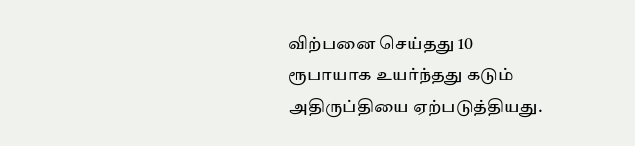விற்பனை செய்தது 10 ரூபாயாக உயர்ந்தது கடும் அதிருப்தியை ஏற்படுத்தியது.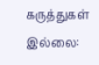கருத்துகள் இல்லை: